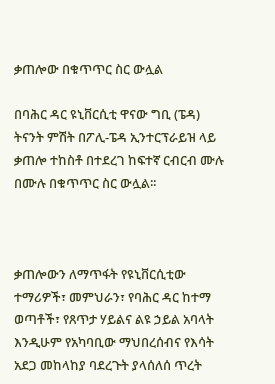ቃጠሎው በቁጥጥር ስር ውሏል

በባሕር ዳር ዩኒቨርሲቲ ዋናው ግቢ (ፔዳ) ትናንት ምሽት በፖሊ-ፔዳ ኢንተርፕራይዝ ላይ ቃጠሎ ተከስቶ በተደረገ ከፍተኛ ርብርብ ሙሉ በሙሉ በቁጥጥር ስር ውሏል፡፡



ቃጠሎውን ለማጥፋት የዩኒቨርሲቲው ተማሪዎች፣ መምህራን፣ የባሕር ዳር ከተማ ወጣቶች፣ የጸጥታ ሃይልና ልዩ ኃይል አባላት እንዲሁም የአካባቢው ማህበረሰብና የእሳት አደጋ መከላከያ ባደረጉት ያላሰለሰ ጥረት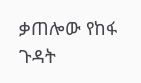ቃጠሎው የከፋ ጉዳት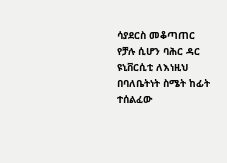ሳያደርስ መቆጣጠር የቻሉ ሲሆን ባሕር ዳር ዩኒቨርሲቲ ለእነዚህ በባለቤትነት ስሜት ከፊት ተሰልፈው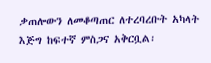ቃጠሎውን ለመቆጣጠር ለተረባረቡት አካላት እጅግ ከፍተኛ ምስጋና አቅርቧል፡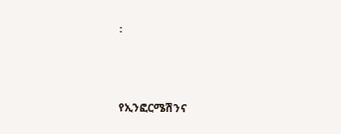፡



የኢንፎርሜሽንና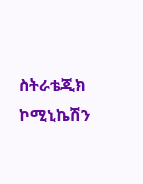ስትራቴጂክ ኮሚኒኬሽን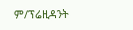ም/ፕሬዚዳንት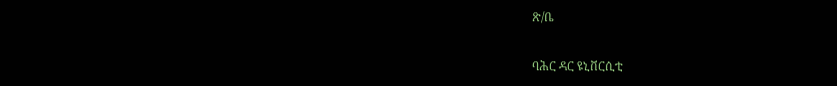ጽ/ቤ

ባሕር ዳር ዩኒቨርሲቲ